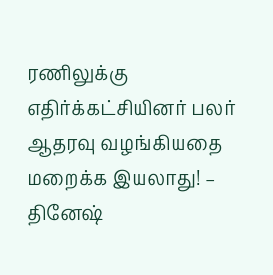ரணிலுக்கு எதிர்க்கட்சியினர் பலர் ஆதரவு வழங்கியதை மறைக்க இயலாது! – தினேஷ்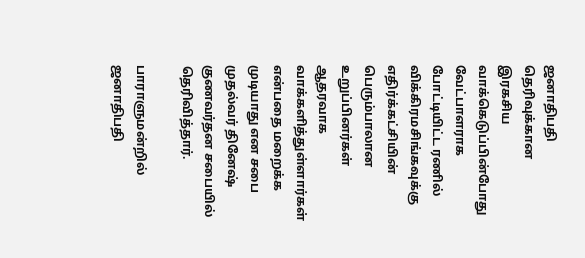ஜனாதிபதி தெரிவுக்கான இரகசிய வாக்கெடுப்பின்போது வேட்பாளராக போட்டியிட்ட ரணில் விக்கிரமசிங்கவுக்கு எதிர்க்கட்சியின் பெரும்பாலான உறுப்பினர்கள் ஆதரவாக வாக்களித்துள்ளார்கள் என்பதை மறைக்க முடியாது என சபை முதல்வர் தினேஷ் குணவர்தன சபையில் தெரிவித்தார்.

பாராளுமன்றில் ஜனாதிபதி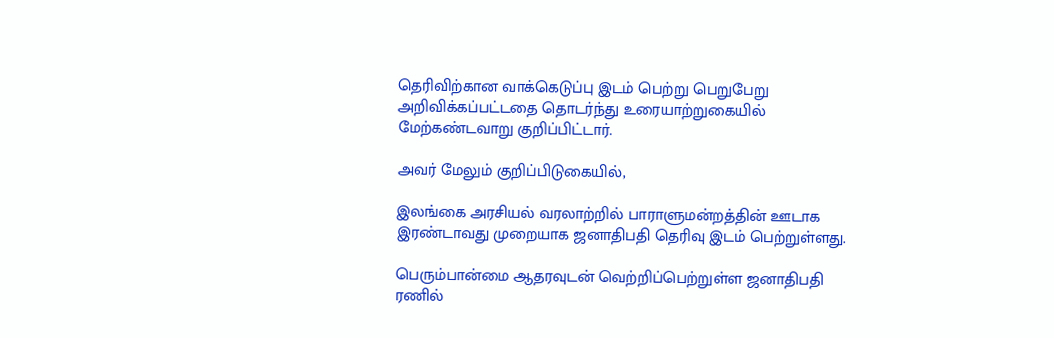தெரிவிற்கான வாக்கெடுப்பு இடம் பெற்று பெறுபேறு அறிவிக்கப்பட்டதை தொடர்ந்து உரையாற்றுகையில் மேற்கண்டவாறு குறிப்பிட்டார்.

அவர் மேலும் குறிப்பிடுகையில்,

இலங்கை அரசியல் வரலாற்றில் பாராளுமன்றத்தின் ஊடாக இரண்டாவது முறையாக ஜனாதிபதி தெரிவு இடம் பெற்றுள்ளது.

பெரும்பான்மை ஆதரவுடன் வெற்றிப்பெற்றுள்ள ஜனாதிபதி ரணில்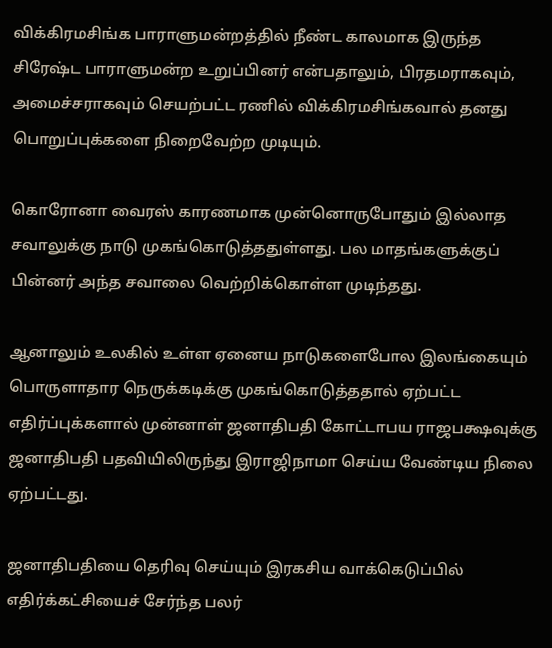விக்கிரமசிங்க பாராளுமன்றத்தில் நீண்ட காலமாக இருந்த சிரேஷ்ட பாராளுமன்ற உறுப்பினர் என்பதாலும், பிரதமராகவும், அமைச்சராகவும் செயற்பட்ட ரணில் விக்கிரமசிங்கவால் தனது பொறுப்புக்களை நிறைவேற்ற முடியும்.

கொரோனா வைரஸ் காரணமாக முன்னொருபோதும் இல்லாத சவாலுக்கு நாடு முகங்கொடுத்ததுள்ளது. பல மாதங்களுக்குப் பின்னர் அந்த சவாலை வெற்றிக்கொள்ள முடிந்தது.

ஆனாலும் உலகில் உள்ள ஏனைய நாடுகளைபோல இலங்கையும் பொருளாதார நெருக்கடிக்கு முகங்கொடுத்ததால் ஏற்பட்ட எதிர்ப்புக்களால் முன்னாள் ஜனாதிபதி கோட்டாபய ராஜபக்ஷவுக்கு ஜனாதிபதி பதவியிலிருந்து இராஜிநாமா செய்ய வேண்டிய நிலை ஏற்பட்டது.

ஜனாதிபதியை தெரிவு செய்யும் இரகசிய வாக்கெடுப்பில் எதிர்க்கட்சியைச் சேர்ந்த பலர்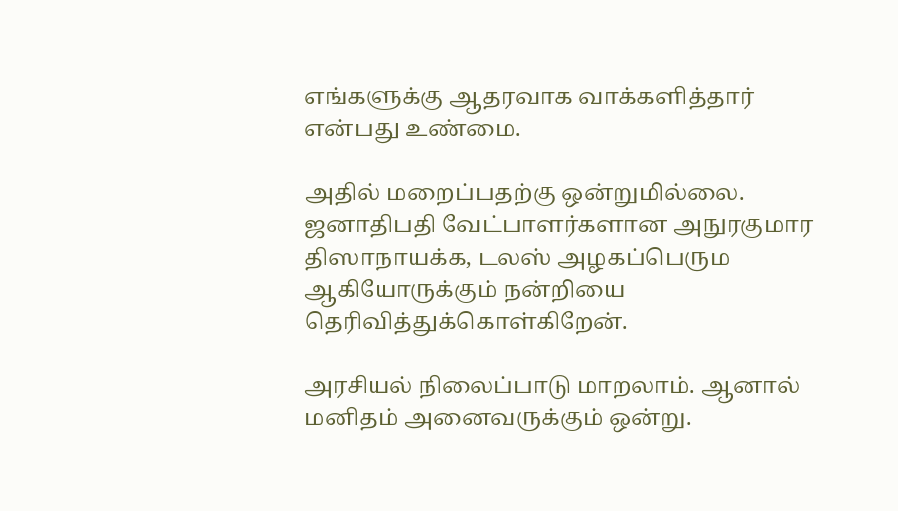எங்களுக்கு ஆதரவாக வாக்களித்தார் என்பது உண்மை.

அதில் மறைப்பதற்கு ஒன்றுமில்லை. ஜனாதிபதி வேட்பாளர்களான அநுரகுமார திஸாநாயக்க, டலஸ் அழகப்பெரும ஆகியோருக்கும் நன்றியை தெரிவித்துக்கொள்கிறேன்.

அரசியல் நிலைப்பாடு மாறலாம். ஆனால் மனிதம் அனைவருக்கும் ஒன்று.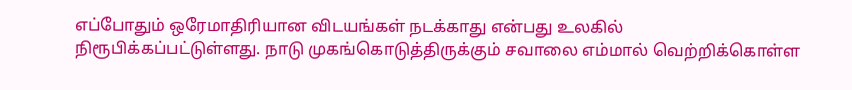எப்போதும் ஒரேமாதிரியான விடயங்கள் நடக்காது என்பது உலகில் நிரூபிக்கப்பட்டுள்ளது. நாடு முகங்கொடுத்திருக்கும் சவாலை எம்மால் வெற்றிக்கொள்ள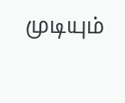முடியும்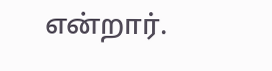என்றார்.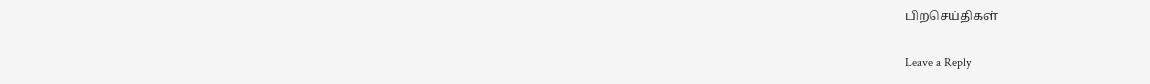பிறசெய்திகள்

Leave a Reply